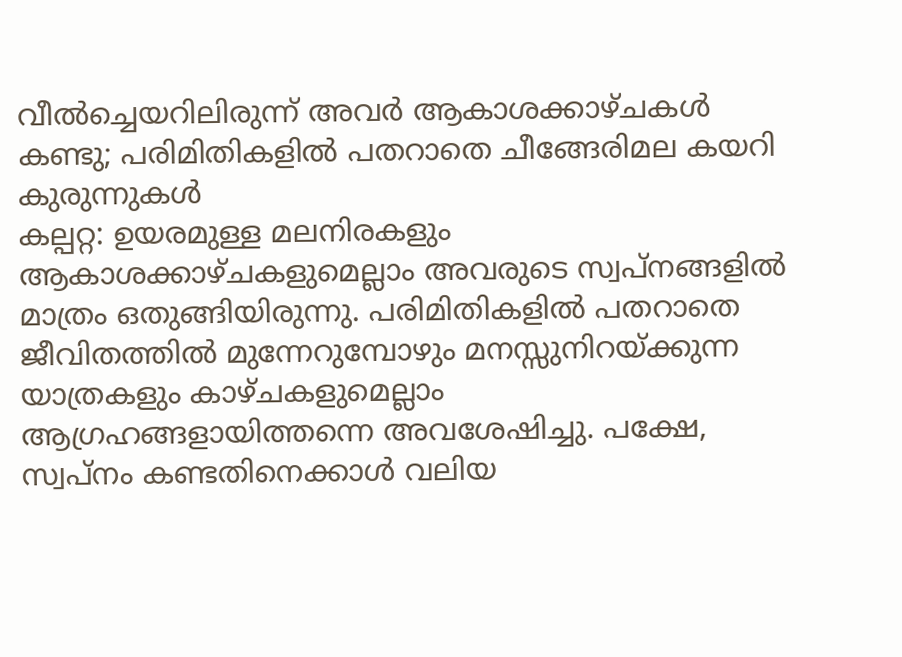വീൽച്ചെയറിലിരുന്ന് അവർ ആകാശക്കാഴ്ചകൾ കണ്ടു; പരിമിതികളിൽ പതറാതെ ചീങ്ങേരിമല കയറി കുരുന്നുകൾ
കല്പറ്റ: ഉയരമുള്ള മലനിരകളും ആകാശക്കാഴ്ചകളുമെല്ലാം അവരുടെ സ്വപ്നങ്ങളിൽ മാത്രം ഒതുങ്ങിയിരുന്നു. പരിമിതികളിൽ പതറാതെ ജീവിതത്തിൽ മുന്നേറുമ്പോഴും മനസ്സുനിറയ്ക്കുന്ന യാത്രകളും കാഴ്ചകളുമെല്ലാം ആഗ്രഹങ്ങളായിത്തന്നെ അവശേഷിച്ചു. പക്ഷേ, സ്വപ്നം കണ്ടതിനെക്കാൾ വലിയ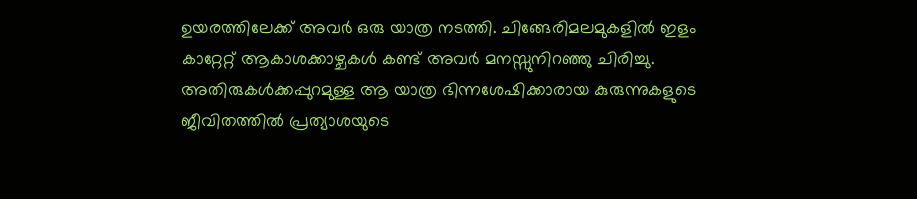ഉയരത്തിലേക്ക് അവർ ഒരു യാത്ര നടത്തി. ചിങ്ങേരിമലമുകളിൽ ഇളം കാറ്റേറ്റ് ആകാശക്കാഴ്ചകൾ കണ്ട് അവർ മനസ്സുനിറഞ്ഞു ചിരിച്ചു. അതിരുകൾക്കപ്പുറമുള്ള ആ യാത്ര ഭിന്നശേഷിക്കാരായ കുരുന്നുകളുടെ ജീവിതത്തിൽ പ്രത്യാശയുടെ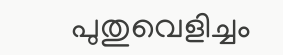പുതുവെളിച്ചം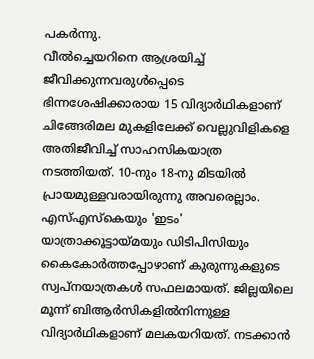പകർന്നു.
വീൽച്ചെയറിനെ ആശ്രയിച്ച് ജീവിക്കുന്നവരുൾപ്പെടെ ഭിന്നശേഷിക്കാരായ 15 വിദ്യാർഥികളാണ് ചിങ്ങേരിമല മുകളിലേക്ക് വെല്ലുവിളികളെ അതിജീവിച്ച് സാഹസികയാത്ര നടത്തിയത്. 10-നും 18-നു മിടയിൽ പ്രായമുള്ളവരായിരുന്നു അവരെല്ലാം. എസ്എസ്കെയും 'ഇടം' യാത്രാക്കൂട്ടായ്മയും ഡിടിപിസിയും കൈകോർത്തപ്പോഴാണ് കുരുന്നുകളുടെ സ്വപ്നയാത്രകൾ സഫലമായത്. ജില്ലയിലെ മൂന്ന് ബിആർസികളിൽനിന്നുള്ള വിദ്യാർഥികളാണ് മലകയറിയത്. നടക്കാൻ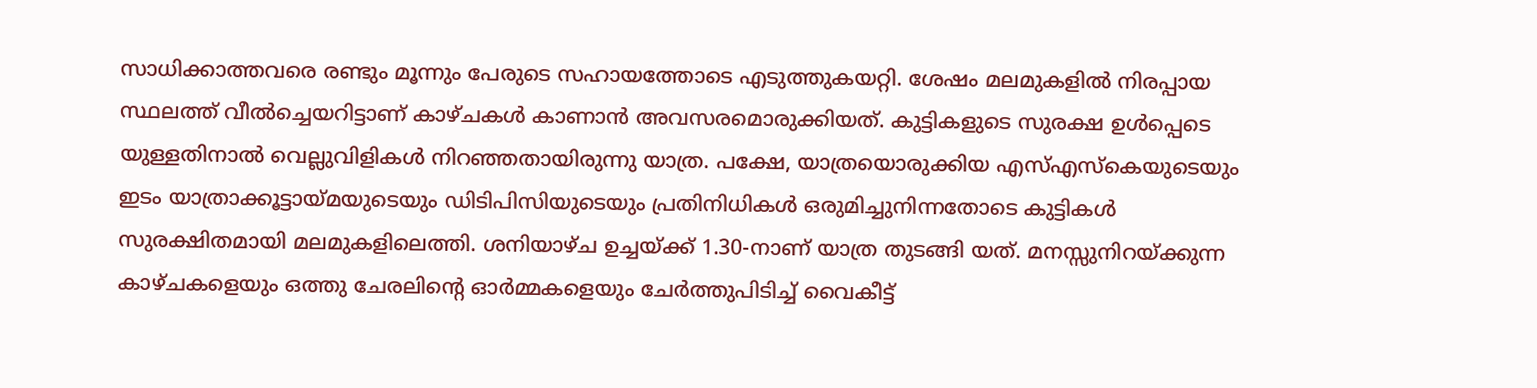സാധിക്കാത്തവരെ രണ്ടും മൂന്നും പേരുടെ സഹായത്തോടെ എടുത്തുകയറ്റി. ശേഷം മലമുകളിൽ നിരപ്പായ സ്ഥലത്ത് വീൽച്ചെയറിട്ടാണ് കാഴ്ചകൾ കാണാൻ അവസരമൊരുക്കിയത്. കുട്ടികളുടെ സുരക്ഷ ഉൾപ്പെടെ യുള്ളതിനാൽ വെല്ലുവിളികൾ നിറഞ്ഞതായിരുന്നു യാത്ര. പക്ഷേ, യാത്രയൊരുക്കിയ എസ്എസ്കെയുടെയും ഇടം യാത്രാക്കൂട്ടായ്മയുടെയും ഡിടിപിസിയുടെയും പ്രതിനിധികൾ ഒരുമിച്ചുനിന്നതോടെ കുട്ടികൾ സുരക്ഷിതമായി മലമുകളിലെത്തി. ശനിയാഴ്ച ഉച്ചയ്ക്ക് 1.30-നാണ് യാത്ര തുടങ്ങി യത്. മനസ്സുനിറയ്ക്കുന്ന കാഴ്ചകളെയും ഒത്തു ചേരലിന്റെ ഓർമ്മകളെയും ചേർത്തുപിടിച്ച് വൈകീട്ട്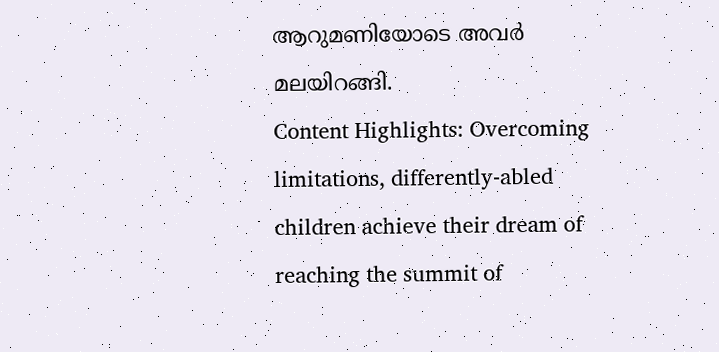ആറുമണിയോടെ അവർ മലയിറങ്ങി.
Content Highlights: Overcoming limitations, differently-abled children achieve their dream of reaching the summit of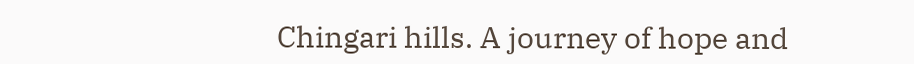Chingari hills. A journey of hope and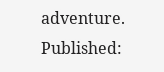adventure.
Published: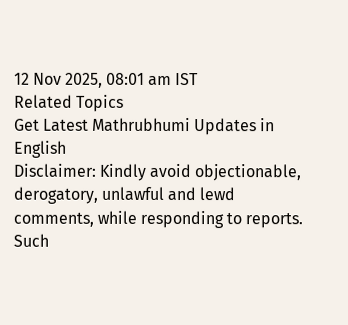12 Nov 2025, 08:01 am IST
Related Topics
Get Latest Mathrubhumi Updates in English
Disclaimer: Kindly avoid objectionable, derogatory, unlawful and lewd comments, while responding to reports. Such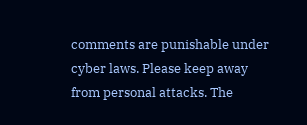comments are punishable under cyber laws. Please keep away from personal attacks. The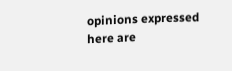opinions expressed here are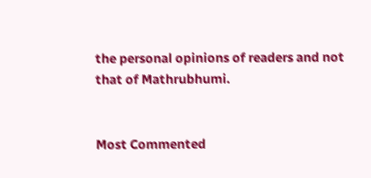the personal opinions of readers and not that of Mathrubhumi.


Most Commented